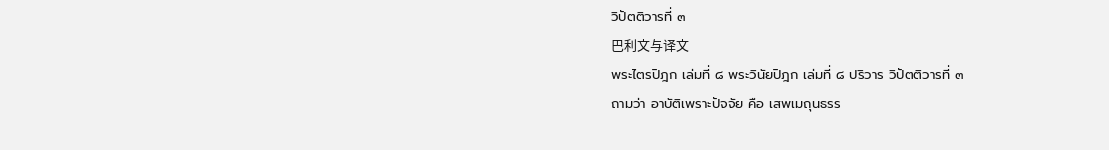วิปัตติวารที่ ๓
巴利文与译文
พระไตรปิฎก เล่มที่ ๘ พระวินัยปิฎก เล่มที่ ๘ ปริวาร วิปัตติวารที่ ๓
ถามว่า อาบัติเพราะปัจจัย คือ เสพเมถุนธรร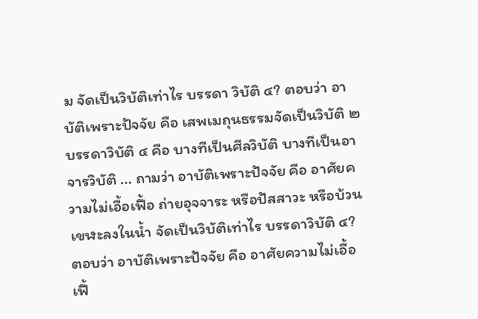ม จัดเป็นวิบัติเท่าไร บรรดา วิบัติ ๔? ตอบว่า อาบัติเพราะปัจจัย คือ เสพเมถุนธรรมจัดเป็นวิบัติ ๒ บรรดาวิบัติ ๔ คือ บางทีเป็นศีลวิบัติ บางทีเป็นอาจารวิบัติ ... ถามว่า อาบัติเพราะปัจจัย คือ อาศัยความไม่เอื้อเฟื้อ ถ่ายอุจจาระ หรือปัสสาวะ หรือบ้วนเขฬะลงในน้ำ จัดเป็นวิบัติเท่าไร บรรดาวิบัติ ๔? ตอบว่า อาบัติเพราะปัจจัย คือ อาศัยความไม่เอื้อเฟื้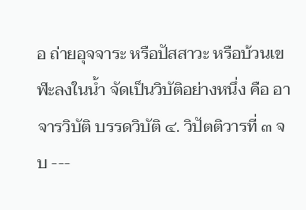อ ถ่ายอุจจาระ หรือปัสสาวะ หรือบ้วนเขฬะลงในน้ำ จัดเป็นวิบัติอย่างหนึ่ง คือ อาจารวิบัติ บรรดวิบัติ ๔. วิปัตติวารที่ ๓ จบ ---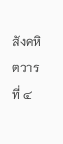สังคหิตวารที่ ๔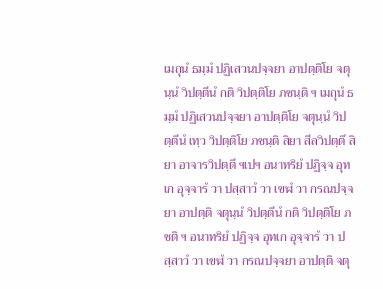เมถุนํ ธมฺมํ ปฏิเสวนปจฺจยา อาปตฺติโย จตุนฺนํ วิปตฺตีนํ กติ วิปตฺติโย ภชนฺติ ฯ เมถุนํ ธมฺมํ ปฏิเสวนปจฺจยา อาปตฺติโย จตุนฺนํ วิปตฺตีนํ เทฺว วิปตฺติโย ภชนฺติ สิยา สีลวิปตฺตึ สิยา อาจารวิปตฺตึ ฯเปฯ อนาทริยํ ปฏิจฺจ อุทเก อุจฺจารํ วา ปสฺสาวํ วา เขฬํ วา กรณปจฺจยา อาปตฺติ จตุนฺนํ วิปตฺตีนํ กติ วิปตฺติโย ภชติ ฯ อนาทริยํ ปฏิจฺจ อุทเก อุจฺจารํ วา ปสฺสาวํ วา เขฬํ วา กรณปจฺจยา อาปตฺติ จตุ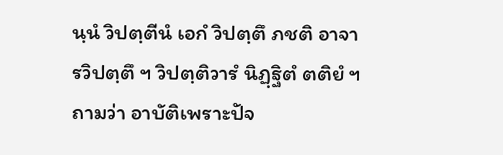นฺนํ วิปตฺตีนํ เอกํ วิปตฺตึ ภชติ อาจารวิปตฺตึ ฯ วิปตฺติวารํ นิฏฺฐิตํ ตติยํ ฯ
ถามว่า อาบัติเพราะปัจ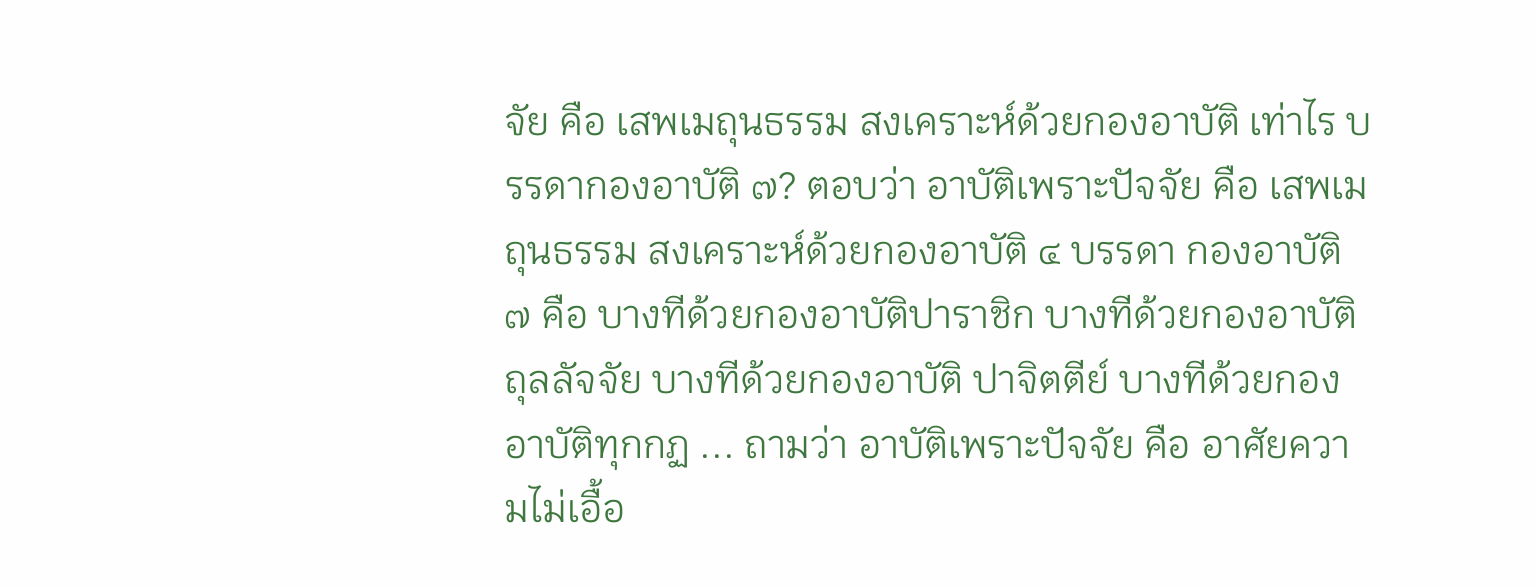จัย คือ เสพเมถุนธรรม สงเคราะห์ด้วยกองอาบัติ เท่าไร บรรดากองอาบัติ ๗? ตอบว่า อาบัติเพราะปัจจัย คือ เสพเมถุนธรรม สงเคราะห์ด้วยกองอาบัติ ๔ บรรดา กองอาบัติ ๗ คือ บางทีด้วยกองอาบัติปาราชิก บางทีด้วยกองอาบัติถุลลัจจัย บางทีด้วยกองอาบัติ ปาจิตตีย์ บางทีด้วยกองอาบัติทุกกฏ ... ถามว่า อาบัติเพราะปัจจัย คือ อาศัยความไม่เอื้อ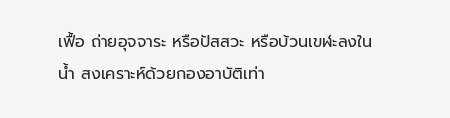เฟื้อ ถ่ายอุจจาระ หรือปัสสวะ หรือบ้วนเขฬะลงในน้ำ สงเคราะห์ด้วยกองอาบัติเท่า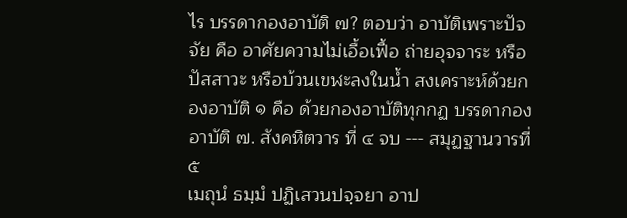ไร บรรดากองอาบัติ ๗? ตอบว่า อาบัติเพราะปัจจัย คือ อาศัยความไม่เอื้อเฟื้อ ถ่ายอุจจาระ หรือปัสสาวะ หรือบ้วนเขฬะลงในน้ำ สงเคราะห์ด้วยกองอาบัติ ๑ คือ ด้วยกองอาบัติทุกกฏ บรรดากอง อาบัติ ๗. สังคหิตวาร ที่ ๔ จบ --- สมุฏฐานวารที่ ๕
เมถุนํ ธมฺมํ ปฏิเสวนปจฺจยา อาป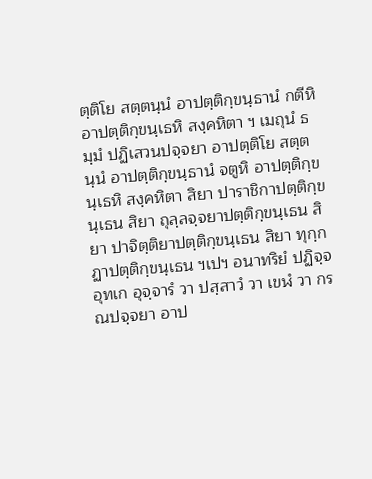ตฺติโย สตฺตนฺนํ อาปตฺติกฺขนฺธานํ กตีหิ อาปตฺติกฺขนฺเธหิ สงฺคหิตา ฯ เมถุนํ ธมฺมํ ปฏิเสวนปจฺจยา อาปตฺติโย สตฺตนฺนํ อาปตฺติกฺขนฺธานํ จตูหิ อาปตฺติกฺขนฺเธหิ สงฺคหิตา สิยา ปาราชิกาปตฺติกฺขนฺเธน สิยา ถุลฺลจฺจยาปตฺติกฺขนฺเธน สิยา ปาจิตฺติยาปตฺติกฺขนฺเธน สิยา ทุกฺกฏาปตฺติกฺขนฺเธน ฯเปฯ อนาทริยํ ปฏิจฺจ อุทเก อุจฺจารํ วา ปสฺสาวํ วา เขฬํ วา กรณปจฺจยา อาป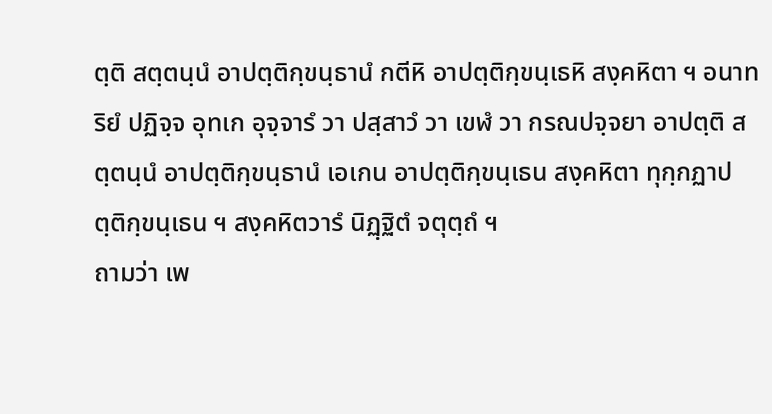ตฺติ สตฺตนฺนํ อาปตฺติกฺขนฺธานํ กตีหิ อาปตฺติกฺขนฺเธหิ สงฺคหิตา ฯ อนาทริยํ ปฏิจฺจ อุทเก อุจฺจารํ วา ปสฺสาวํ วา เขฬํ วา กรณปจฺจยา อาปตฺติ สตฺตนฺนํ อาปตฺติกฺขนฺธานํ เอเกน อาปตฺติกฺขนฺเธน สงฺคหิตา ทุกฺกฏาปตฺติกฺขนฺเธน ฯ สงฺคหิตวารํ นิฏฺฐิตํ จตุตฺถํ ฯ
ถามว่า เพ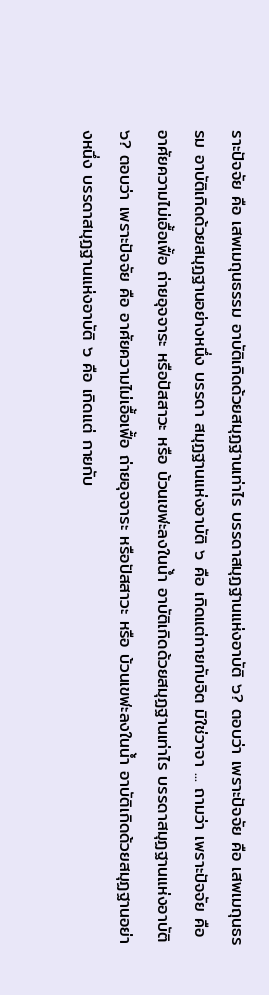ราะปัจจัย คือ เสพเมถุนธรรม อาบัติเกิดด้วยสมุฏฐานเท่าไร บรรดาสมุฏฐานแห่งอาบัติ ๖? ตอบว่า เพราะปัจจัย คือ เสพเมถุนธรรม อาบัติเกิดด้วยสมุฏฐานอย่างหนึ่ง บรรดา สมุฏฐานแห่งอาบัติ ๖ คือ เกิดแต่กายกับจิต มิใช่วาจา ... ถามว่า เพราะปัจจัย คือ อาศัยความไม่เอื้อเฟื้อ ถ่ายอุจจาระ หรือปัสสาวะ หรือ บ้วนเขฬะลงในน้ำ อาบัติเกิดด้วยสมุฏฐานเท่าไร บรรดาสมุฏฐานแห่งอาบัติ ๖? ตอบว่า เพราะปัจจัย คือ อาศัยความไม่เอื้อเฟื้อ ถ่ายอุจจาระ หรือปัสสาวะ หรือ บ้วนเขฬะลงในน้ำ อาบัติเกิดด้วยสมุฏฐานอย่างหนึ่ง บรรดาสมุฏฐานแห่งอาบัติ ๖ คือ เกิดแต่ กายกับ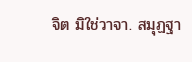จิต มิใช่วาจา. สมุฏฐา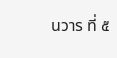นวาร ที่ ๕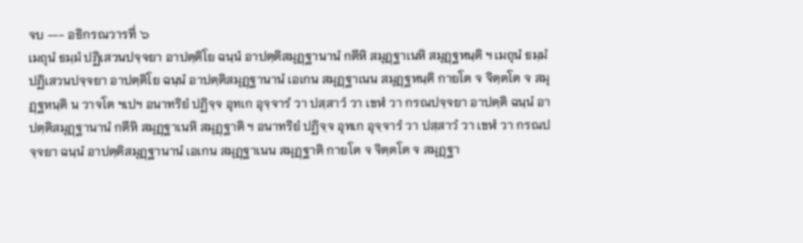จบ --- อธิกรณวารที่ ๖
เมถุนํ ธมฺมํ ปฏิเสวนปจฺจยา อาปตฺติโย ฉนฺนํ อาปตฺติสมุฏฺฐานานํ กตีหิ สมุฏฺฐาเนหิ สมุฏฺฐหนฺติ ฯ เมถุนํ ธมฺมํ ปฏิเสวนปจฺจยา อาปตฺติโย ฉนฺนํ อาปตฺติสมุฏฺฐานานํ เอเกน สมุฏฺฐาเนน สมุฏฺฐหนฺติ กายโต จ จิตฺตโต จ สมุฏฺฐหนฺติ น วาจโต ฯเปฯ อนาทริยํ ปฏิจฺจ อุทเก อุจฺจารํ วา ปสฺสาวํ วา เขฬํ วา กรณปจฺจยา อาปตฺติ ฉนฺนํ อาปตฺติสมุฏฺฐานานํ กตีหิ สมุฏฺฐาเนหิ สมุฏฺฐาติ ฯ อนาทริยํ ปฏิจฺจ อุทเก อุจฺจารํ วา ปสฺสาวํ วา เขฬํ วา กรณปจฺจยา ฉนฺนํ อาปตฺติสมุฏฺฐานานํ เอเกน สมุฏฺฐาเนน สมุฏฺฐาติ กายโต จ จิตฺตโต จ สมุฏฺฐา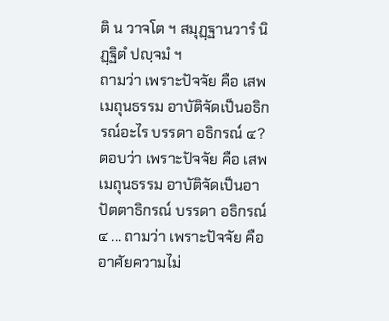ติ น วาจโต ฯ สมุฏฺฐานวารํ นิฏฺฐิตํ ปญฺจมํ ฯ
ถามว่า เพราะปัจจัย คือ เสพเมถุนธรรม อาบัติจัดเป็นอธิกรณ์อะไร บรรดา อธิกรณ์ ๔? ตอบว่า เพราะปัจจัย คือ เสพเมถุนธรรม อาบัติจัดเป็นอาปัตตาธิกรณ์ บรรดา อธิกรณ์ ๔ ... ถามว่า เพราะปัจจัย คือ อาศัยความไม่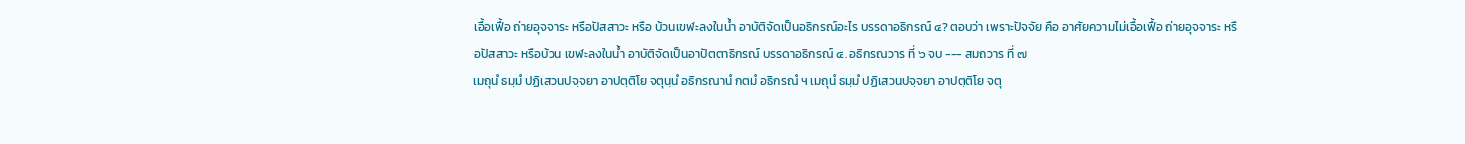เอื้อเฟื้อ ถ่ายอุจจาระ หรือปัสสาวะ หรือ บ้วนเขฬะลงในน้ำ อาบัติจัดเป็นอธิกรณ์อะไร บรรดาอธิกรณ์ ๔? ตอบว่า เพราะปัจจัย คือ อาศัยความไม่เอื้อเฟื้อ ถ่ายอุจจาระ หรือปัสสาวะ หรือบ้วน เขฬะลงในน้ำ อาบัติจัดเป็นอาปัตตาธิกรณ์ บรรดาอธิกรณ์ ๔. อธิกรณวาร ที่ ๖ จบ --- สมถวาร ที่ ๗
เมถุนํ ธมฺมํ ปฏิเสวนปจฺจยา อาปตฺติโย จตุนฺนํ อธิกรณานํ กตมํ อธิกรณํ ฯ เมถุนํ ธมฺมํ ปฏิเสวนปจฺจยา อาปตฺติโย จตุ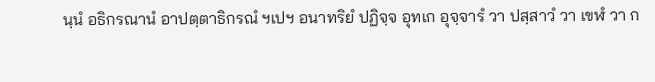นฺนํ อธิกรณานํ อาปตฺตาธิกรณํ ฯเปฯ อนาทริยํ ปฏิจฺจ อุทเก อุจฺจารํ วา ปสฺสาวํ วา เขฬํ วา ก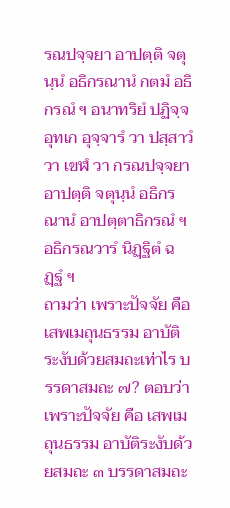รณปจฺจยา อาปตฺติ จตุนฺนํ อธิกรณานํ กตมํ อธิกรณํ ฯ อนาทริยํ ปฏิจฺจ อุทเก อุจฺจารํ วา ปสฺสาวํ วา เขฬํ วา กรณปจฺจยา อาปตฺติ จตุนฺนํ อธิกรณานํ อาปตฺตาธิกรณํ ฯ อธิกรณวารํ นิฏฺฐิตํ ฉฏฺฐํ ฯ
ถามว่า เพราะปัจจัย คือ เสพเมถุนธรรม อาบัติระงับด้วยสมถะเท่าไร บรรดาสมถะ ๗? ตอบว่า เพราะปัจจัย คือ เสพเมถุนธรรม อาบัติระงับด้วยสมถะ ๓ บรรดาสมถะ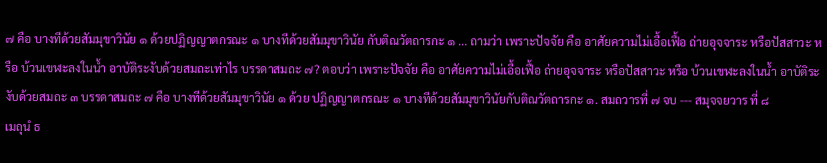๗ คือ บางทีด้วยสัมมุขาวินัย ๑ ด้วยปฏิญญาตกรณะ ๑ บางทีด้วยสัมมุขาวินัย กับติณวัตถารกะ ๑ ... ถามว่า เพราะปัจจัย คือ อาศัยความไม่เอื้อเฟื้อ ถ่ายอุจจาระ หรือปัสสาวะ หรือ บ้วนเขฬะลงในน้ำ อาบัติระงับด้วยสมถะเท่าไร บรรดาสมถะ ๗? ตอบว่า เพราะปัจจัย คือ อาศัยความไม่เอื้อเฟื้อ ถ่ายอุจจาระ หรือปัสสาวะ หรือ บ้วนเขฬะลงในน้ำ อาบัติระงับด้วยสมถะ ๓ บรรดาสมถะ ๗ คือ บางทีด้วยสัมมุขาวินัย ๑ ด้วย ปฏิญญาตกรณะ ๑ บางทีด้วยสัมมุขาวินัยกับติณวัตถารกะ ๑. สมถวารที่ ๗ จบ --- สมุจจยวาร ที่ ๘
เมถุนํ ธ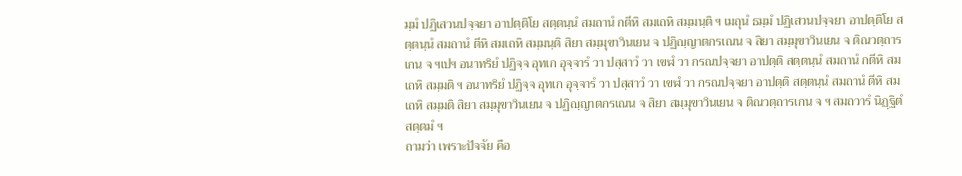มฺมํ ปฏิเสวนปจฺจยา อาปตฺติโย สตฺตนฺนํ สมถานํ กตีหิ สมเถหิ สมฺมนฺติ ฯ เมถุนํ ธมฺมํ ปฏิเสวนปจฺจยา อาปตฺติโย สตฺตนฺนํ สมถานํ ตีหิ สมเถหิ สมฺมนฺติ สิยา สมฺมุขาวินเยน จ ปฏิญฺญาตกรเณน จ สิยา สมฺมุขาวินเยน จ ติณวตฺถารเกน จ ฯเปฯ อนาทริยํ ปฏิจฺจ อุทเก อุจฺจารํ วา ปสฺสาวํ วา เขฬํ วา กรณปจฺจยา อาปตฺติ สตฺตนฺนํ สมถานํ กตีหิ สมเถหิ สมฺมติ ฯ อนาทริยํ ปฏิจฺจ อุทเก อุจฺจารํ วา ปสฺสาวํ วา เขฬํ วา กรณปจฺจยา อาปตฺติ สตฺตนฺนํ สมถานํ ตีหิ สมเถหิ สมฺมติ สิยา สมฺมุขาวินเยน จ ปฏิญฺญาตกรเณน จ สิยา สมฺมุขาวินเยน จ ติณวตฺถารเกน จ ฯ สมถวารํ นิฏฺฐิตํ สตฺตมํ ฯ
ถามว่า เพราะปัจจัย คือ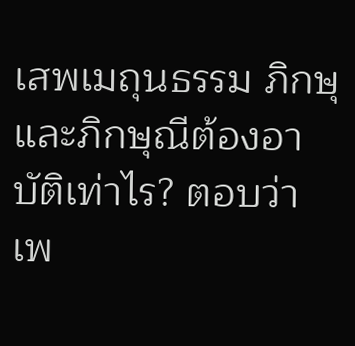เสพเมถุนธรรม ภิกษุและภิกษุณีต้องอาบัติเท่าไร? ตอบว่า เพ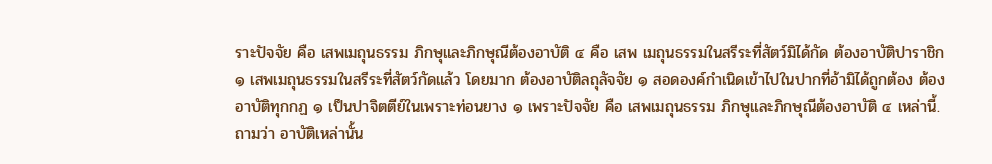ราะปัจจัย คือ เสพเมถุนธรรม ภิกษุและภิกษุณีต้องอาบัติ ๔ คือ เสพ เมถุนธรรมในสรีระที่สัตว์มิได้กัด ต้องอาบัติปาราชิก ๑ เสพเมถุนธรรมในสรีระที่สัตว์กัดแล้ว โดยมาก ต้องอาบัติลถุลัจจัย ๑ สอดองค์กำเนิดเข้าไปในปากที่อ้ามิได้ถูกต้อง ต้องอาบัติทุกกฏ ๑ เป็นปาจิตตีย์ในเพราะท่อนยาง ๑ เพราะปัจจัย คือ เสพเมถุนธรรม ภิกษุและภิกษุณีต้องอาบัติ ๔ เหล่านี้. ถามว่า อาบัติเหล่านั้น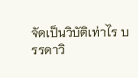จัดเป็นวิบัติเท่าไร บรรดาวิ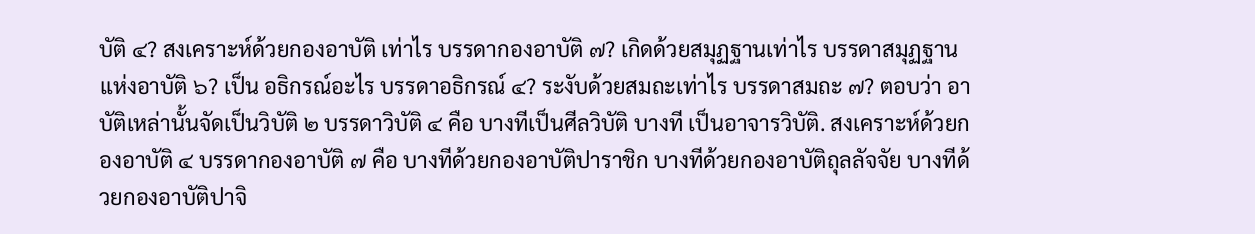บัติ ๔? สงเคราะห์ด้วยกองอาบัติ เท่าไร บรรดากองอาบัติ ๗? เกิดด้วยสมุฏฐานเท่าไร บรรดาสมุฏฐานแห่งอาบัติ ๖? เป็น อธิกรณ์อะไร บรรดาอธิกรณ์ ๔? ระงับด้วยสมถะเท่าไร บรรดาสมถะ ๗? ตอบว่า อาบัติเหล่านั้นจัดเป็นวิบัติ ๒ บรรดาวิบัติ ๔ คือ บางทีเป็นศีลวิบัติ บางที เป็นอาจารวิบัติ. สงเคราะห์ด้วยกองอาบัติ ๔ บรรดากองอาบัติ ๗ คือ บางทีด้วยกองอาบัติปาราชิก บางทีด้วยกองอาบัติถุลลัจจัย บางทีด้วยกองอาบัติปาจิ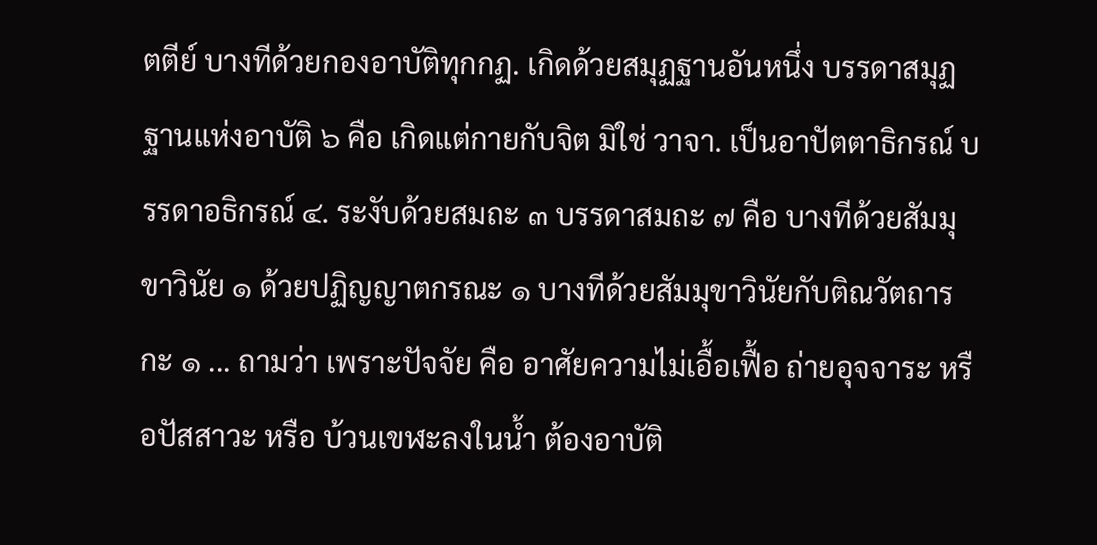ตตีย์ บางทีด้วยกองอาบัติทุกกฏ. เกิดด้วยสมุฏฐานอันหนึ่ง บรรดาสมุฏฐานแห่งอาบัติ ๖ คือ เกิดแต่กายกับจิต มิใช่ วาจา. เป็นอาปัตตาธิกรณ์ บรรดาอธิกรณ์ ๔. ระงับด้วยสมถะ ๓ บรรดาสมถะ ๗ คือ บางทีด้วยสัมมุขาวินัย ๑ ด้วยปฏิญญาตกรณะ ๑ บางทีด้วยสัมมุขาวินัยกับติณวัตถารกะ ๑ ... ถามว่า เพราะปัจจัย คือ อาศัยความไม่เอื้อเฟื้อ ถ่ายอุจจาระ หรือปัสสาวะ หรือ บ้วนเขฬะลงในน้ำ ต้องอาบัติ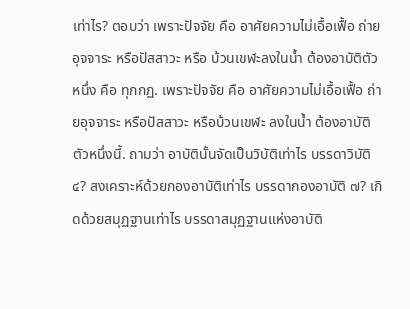เท่าไร? ตอบว่า เพราะปัจจัย คือ อาศัยความไม่เอื้อเฟื้อ ถ่ายอุจจาระ หรือปัสสาวะ หรือ บ้วนเขฬะลงในน้ำ ต้องอาบัติตัวหนึ่ง คือ ทุกกฏ. เพราะปัจจัย คือ อาศัยความไม่เอื้อเฟื้อ ถ่ายอุจจาระ หรือปัสสาวะ หรือบ้วนเขฬะ ลงในน้ำ ต้องอาบัติตัวหนึ่งนี้. ถามว่า อาบัตินั้นจัดเป็นวิบัติเท่าไร บรรดาวิบัติ ๔? สงเคราะห์ด้วยกองอาบัติเท่าไร บรรดากองอาบัติ ๗? เกิดด้วยสมุฏฐานเท่าไร บรรดาสมุฏฐานแห่งอาบัติ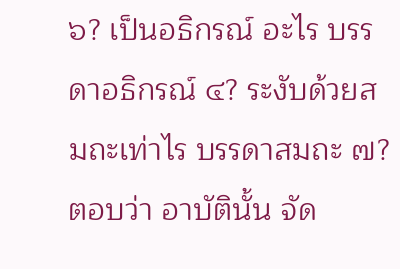๖? เป็นอธิกรณ์ อะไร บรรดาอธิกรณ์ ๔? ระงับด้วยสมถะเท่าไร บรรดาสมถะ ๗? ตอบว่า อาบัตินั้น จัด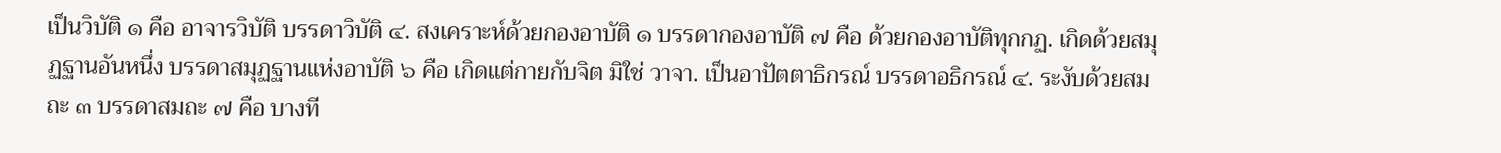เป็นวิบัติ ๑ คือ อาจารวิบัติ บรรดาวิบัติ ๔. สงเคราะห์ด้วยกองอาบัติ ๑ บรรดากองอาบัติ ๗ คือ ด้วยกองอาบัติทุกกฏ. เกิดด้วยสมุฏฐานอันหนึ่ง บรรดาสมุฏฐานแห่งอาบัติ ๖ คือ เกิดแต่กายกับจิต มิใช่ วาจา. เป็นอาปัตตาธิกรณ์ บรรดาอธิกรณ์ ๔. ระงับด้วยสมถะ ๓ บรรดาสมถะ ๗ คือ บางที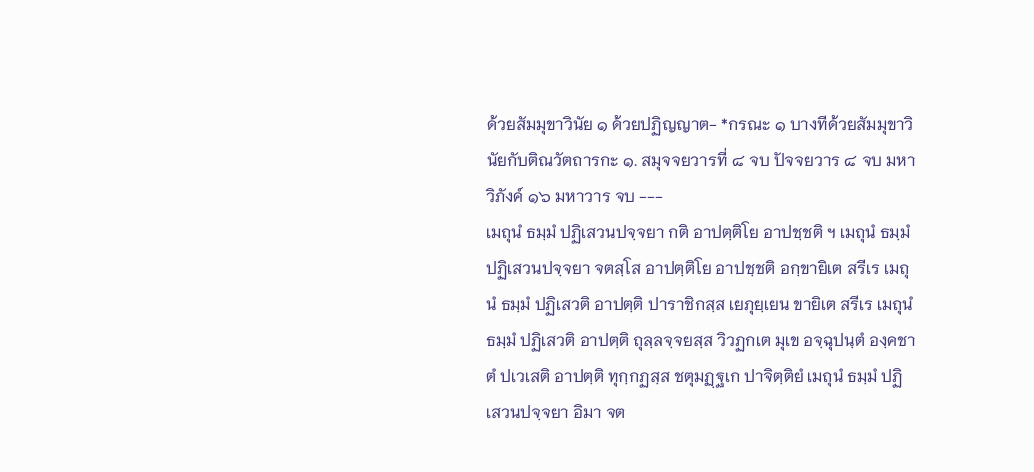ด้วยสัมมุขาวินัย ๑ ด้วยปฏิญญาต- *กรณะ ๑ บางทีด้วยสัมมุขาวินัยกับติณวัตถารกะ ๑. สมุจจยวารที่ ๘ จบ ปัจจยวาร ๘ จบ มหาวิภังค์ ๑๖ มหาวาร จบ ---
เมถุนํ ธมฺมํ ปฏิเสวนปจฺจยา กติ อาปตฺติโย อาปชฺชติ ฯ เมถุนํ ธมฺมํ ปฏิเสวนปจฺจยา จตสฺโส อาปตฺติโย อาปชฺชติ อกฺขายิเต สรีเร เมถุนํ ธมฺมํ ปฏิเสวติ อาปตฺติ ปาราชิกสฺส เยภุยฺเยน ขายิเต สรีเร เมถุนํ ธมฺมํ ปฏิเสวติ อาปตฺติ ถุลฺลจฺจยสฺส วิวฏกเต มุเข อจฺฉุปนฺตํ องฺคชาตํ ปเวเสติ อาปตฺติ ทุกฺกฏสฺส ชตุมฏฺฐเก ปาจิตฺติยํ เมถุนํ ธมฺมํ ปฏิเสวนปจฺจยา อิมา จต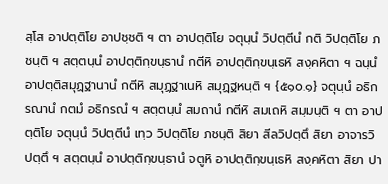สฺโส อาปตฺติโย อาปชฺชติ ฯ ตา อาปตฺติโย จตุนฺนํ วิปตฺตีนํ กติ วิปตฺติโย ภชนฺติ ฯ สตฺตนฺนํ อาปตฺติกฺขนฺธานํ กตีหิ อาปตฺติกฺขนฺเธหิ สงฺคหิตา ฯ ฉนฺนํ อาปตฺติสมุฏฺฐานานํ กตีหิ สมุฏฺฐาเนหิ สมุฏฺฐหนฺติ ฯ {๕๑๐.๑} จตุนฺนํ อธิกรณานํ กตมํ อธิกรณํ ฯ สตฺตนฺนํ สมถานํ กตีหิ สมเถหิ สมฺมนฺติ ฯ ตา อาปตฺติโย จตุนฺนํ วิปตฺตีนํ เทฺว วิปตฺติโย ภชนฺติ สิยา สีลวิปตฺตึ สิยา อาจารวิปตฺตึ ฯ สตฺตนฺนํ อาปตฺติกฺขนฺธานํ จตูหิ อาปตฺติกฺขนฺเธหิ สงฺคหิตา สิยา ปา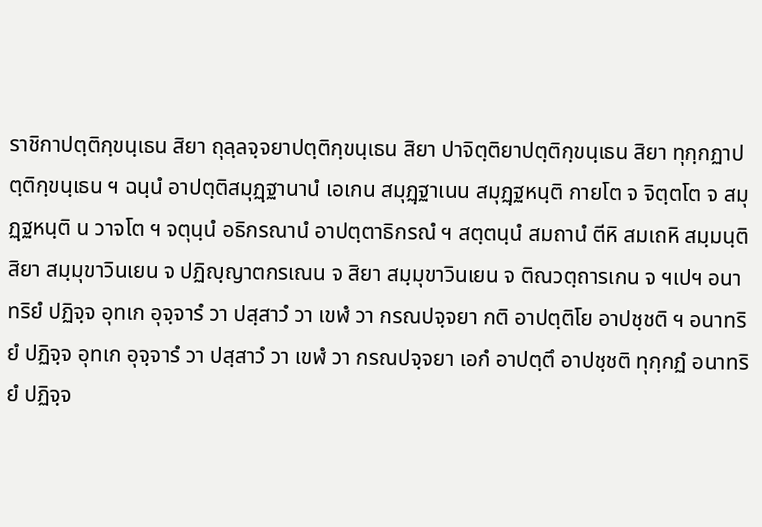ราชิกาปตฺติกฺขนฺเธน สิยา ถุลฺลจฺจยาปตฺติกฺขนฺเธน สิยา ปาจิตฺติยาปตฺติกฺขนฺเธน สิยา ทุกฺกฏาปตฺติกฺขนฺเธน ฯ ฉนฺนํ อาปตฺติสมุฏฺฐานานํ เอเกน สมุฏฺฐาเนน สมุฏฺฐหนฺติ กายโต จ จิตฺตโต จ สมุฏฺฐหนฺติ น วาจโต ฯ จตุนฺนํ อธิกรณานํ อาปตฺตาธิกรณํ ฯ สตฺตนฺนํ สมถานํ ตีหิ สมเถหิ สมฺมนฺติ สิยา สมฺมุขาวินเยน จ ปฏิญฺญาตกรเณน จ สิยา สมฺมุขาวินเยน จ ติณวตฺถารเกน จ ฯเปฯ อนาทริยํ ปฏิจฺจ อุทเก อุจฺจารํ วา ปสฺสาวํ วา เขฬํ วา กรณปจฺจยา กติ อาปตฺติโย อาปชฺชติ ฯ อนาทริยํ ปฏิจฺจ อุทเก อุจฺจารํ วา ปสฺสาวํ วา เขฬํ วา กรณปจฺจยา เอกํ อาปตฺตึ อาปชฺชติ ทุกฺกฏํ อนาทริยํ ปฏิจฺจ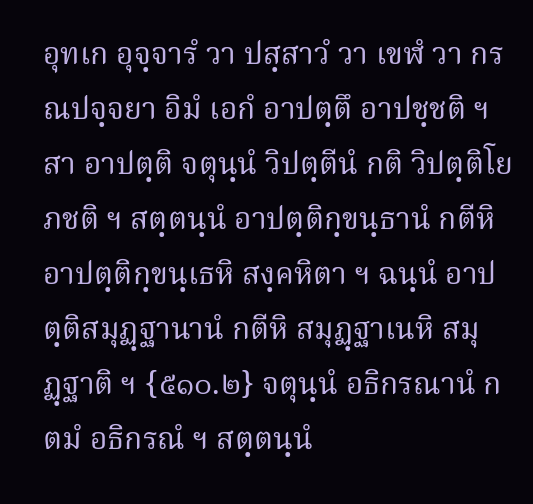อุทเก อุจฺจารํ วา ปสฺสาวํ วา เขฬํ วา กรณปจฺจยา อิมํ เอกํ อาปตฺตึ อาปชฺชติ ฯ สา อาปตฺติ จตุนฺนํ วิปตฺตีนํ กติ วิปตฺติโย ภชติ ฯ สตฺตนฺนํ อาปตฺติกฺขนฺธานํ กตีหิ อาปตฺติกฺขนฺเธหิ สงฺคหิตา ฯ ฉนฺนํ อาปตฺติสมุฏฺฐานานํ กตีหิ สมุฏฺฐาเนหิ สมุฏฺฐาติ ฯ {๕๑๐.๒} จตุนฺนํ อธิกรณานํ กตมํ อธิกรณํ ฯ สตฺตนฺนํ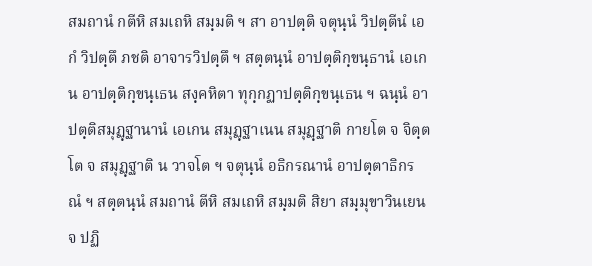สมถานํ กตีหิ สมเถหิ สมฺมติ ฯ สา อาปตฺติ จตุนฺนํ วิปตฺตีนํ เอกํ วิปตฺตึ ภชติ อาจารวิปตฺตึ ฯ สตฺตนฺนํ อาปตฺติกฺขนฺธานํ เอเกน อาปตฺติกฺขนฺเธน สงฺคหิตา ทุกฺกฏาปตฺติกฺขนฺเธน ฯ ฉนฺนํ อาปตฺติสมุฏฺฐานานํ เอเกน สมุฏฺฐาเนน สมุฏฺฐาติ กายโต จ จิตฺตโต จ สมุฏฺฐาติ น วาจโต ฯ จตุนฺนํ อธิกรณานํ อาปตฺตาธิกรณํ ฯ สตฺตนฺนํ สมถานํ ตีหิ สมเถหิ สมฺมติ สิยา สมฺมุขาวินเยน จ ปฏิ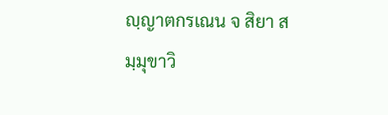ญฺญาตกรเณน จ สิยา สมฺมุขาวิ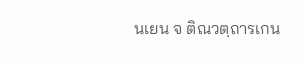นเยน จ ติณวตฺถารเกน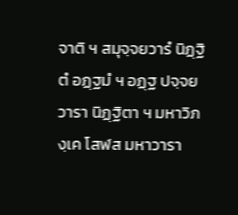จาติ ฯ สมุจฺจยวารํ นิฏฺฐิตํ อฏฺฐมํ ฯ อฏฺฐ ปจฺจยวารา นิฏฺฐิตา ฯ มหาวิภงฺเค โสฬส มหาวารา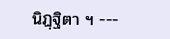นิฏฺฐิตา ฯ ---